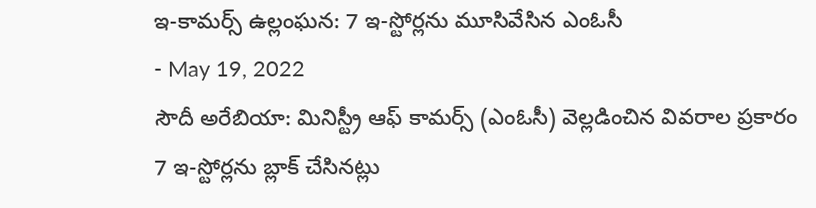ఇ-కామర్స్ ఉల్లంఘన: 7 ఇ-స్టోర్లను మూసివేసిన ఎంఓసీ
- May 19, 2022
సౌదీ అరేబియా: మినిస్ట్రీ ఆఫ్ కామర్స్ (ఎంఓసీ) వెల్లడించిన వివరాల ప్రకారం 7 ఇ-స్టోర్లను బ్లాక్ చేసినట్లు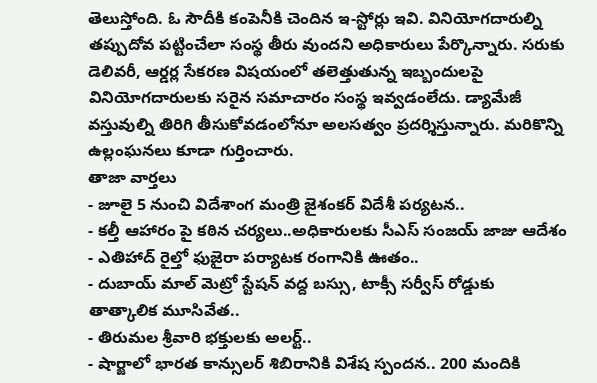తెలుస్తోంది. ఓ సౌదీకి కంపెనీకి చెందిన ఇ-స్టోర్లు ఇవి. వినియోగదారుల్ని తప్పుదోవ పట్టించేలా సంస్థ తీరు వుందని అధికారులు పేర్కొన్నారు. సరుకు డెలివరీ, ఆర్డర్ల సేకరణ విషయంలో తలెత్తుతున్న ఇబ్బందులపై వినియోగదారులకు సరైన సమాచారం సంస్థ ఇవ్వడంలేదు. డ్యామేజీ వస్తువుల్ని తిరిగి తీసుకోవడంలోనూ అలసత్వం ప్రదర్శిస్తున్నారు. మరికొన్ని ఉల్లంఘనలు కూడా గుర్తించారు.
తాజా వార్తలు
- జూలై 5 నుంచి విదేశాంగ మంత్రి జైశంకర్ విదేశీ పర్యటన..
- కల్తీ ఆహారం పై కఠిన చర్యలు..అధికారులకు సీఎస్ సంజయ్ జాజు ఆదేశం
- ఎతిహాద్ రైల్తో ఫుజైరా పర్యాటక రంగానికి ఊతం..
- దుబాయ్ మాల్ మెట్రో స్టేషన్ వద్ద బస్సు, టాక్సీ సర్వీస్ రోడ్డుకు తాత్కాలిక మూసివేత..
- తిరుమల శ్రీవారి భక్తులకు అలర్ట్..
- షార్జాలో భారత కాన్సులర్ శిబిరానికి విశేష స్పందన.. 200 మందికి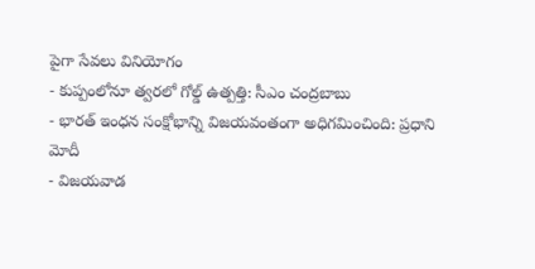పైగా సేవలు వినియోగం
- కుప్పంలోనూ త్వరలో గోల్డ్ ఉత్పత్తి: సీఎం చంద్రబాబు
- భారత్ ఇంధన సంక్షోభాన్ని విజయవంతంగా అధిగమించింది: ప్రధాని మోదీ
- విజయవాడ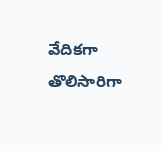వేదికగా తొలిసారిగా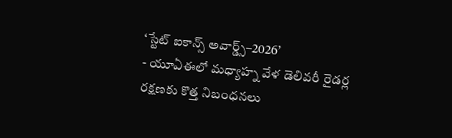‘స్టేట్ ఐకాన్స్ అవార్డ్స్–2026’
- యూఏఈలో మధ్యాహ్న వేళ డెలివరీ రైడర్ల రక్షణకు కొత్త నిబంధనలు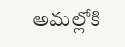అమల్లోకి